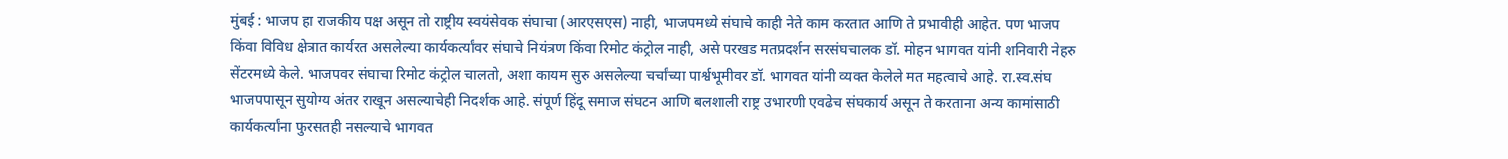मुंबई : भाजप हा राजकीय पक्ष असून तो राष्ट्रीय स्वयंसेवक संघाचा (आरएसएस) नाही, भाजपमध्ये संघाचे काही नेते काम करतात आणि ते प्रभावीही आहेत. पण भाजप किंवा विविध क्षेत्रात कार्यरत असलेल्या कार्यकर्त्यांवर संघाचे नियंत्रण किंवा रिमोट कंट्रोल नाही, असे परखड मतप्रदर्शन सरसंघचालक डॉ. मोहन भागवत यांनी शनिवारी नेहरु सेंटरमध्ये केले. भाजपवर संघाचा रिमोट कंट्रोल चालतो, अशा कायम सुरु असलेल्या चर्चांच्या पार्श्वभूमीवर डॉ. भागवत यांनी व्यक्त केलेले मत महत्वाचे आहे. रा.स्व.संघ भाजपपासून सुयोग्य अंतर राखून असल्याचेही निदर्शक आहे. संपूर्ण हिंदू समाज संघटन आणि बलशाली राष्ट्र उभारणी एवढेच संघकार्य असून ते करताना अन्य कामांसाठी कार्यकर्त्यांना फुरसतही नसल्याचे भागवत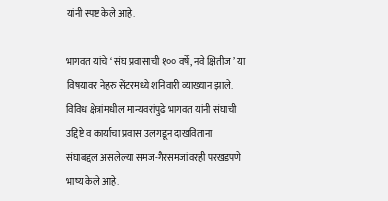यांनी स्पष्ट केले आहे.

भागवत यांचे ‘ संघ प्रवासाची १०० वर्षे, नवे क्षितीज ’ या विषयावर नेहरु सेंटरमध्ये शनिवारी व्याख्यान झाले. विविध क्षेत्रांमधील मान्यवरांपुढे भागवत यांनी संघाची उद्दिष्टे व कार्याचा प्रवास उलगडून दाखविताना संघाबद्दल असलेल्या समज-गैरसमजांवरही परखडपणे भाष्य केले आहे.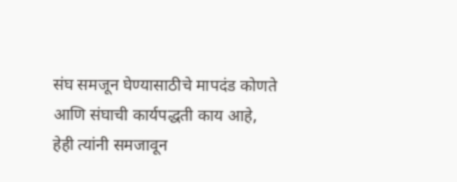संघ समजून घेण्यासाठीचे मापदंड कोणते आणि संघाची कार्यपद्धती काय आहे, हेही त्यांनी समजावून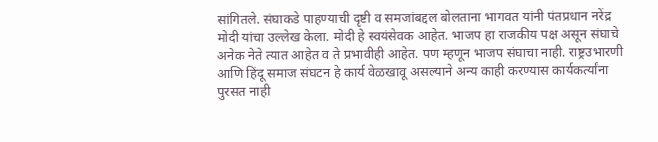सांगितले. संघाकडे पाहण्याची दृष्टी व समजांबद्दल बोलताना भागवत यांनी पंतप्रधान नरेंद्र मोदी यांचा उल्लेख केला. मोदी हे स्वयंसेवक आहेत. भाजप हा राजकीय पक्ष असून संघाचे अनेक नेते त्यात आहेत व ते प्रभावीही आहेत. पण म्हणून भाजप संघाचा नाही. राष्ट्रउभारणी आणि हिंदू समाज संघटन हे कार्य वेळखावू असल्याने अन्य काही करण्यास कार्यकर्त्यांना पुरसत नाही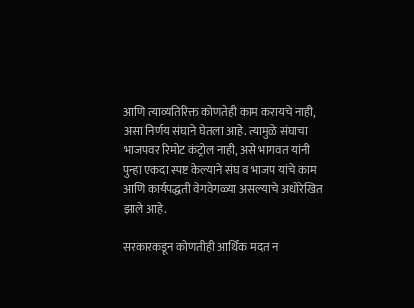आणि त्याव्यतिरिक्त कोणतेही काम करायचे नाही, असा निर्णय संघाने घेतला आहे. त्यामुळे संघाचा भाजपवर रिमोट कंट्रोल नाही, असे भागवत यांनी पुन्हा एकदा स्पष्ट केल्याने संघ व भाजप यांचे काम आणि कार्यपद्धती वेगवेगळ्या असल्याचे अधोरेखित झाले आहे.

सरकारकडून कोणतीही आर्थिक मदत न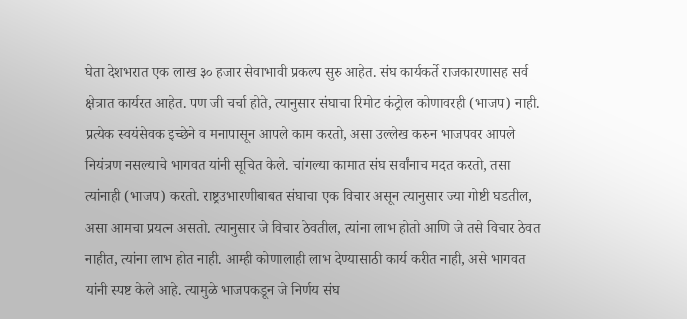घेता देशभरात एक लाख ३० हजार सेवाभावी प्रकल्प सुरु आहेत. संघ कार्यकर्ते राजकारणासह सर्व क्षेत्रात कार्यरत आहेत. पण जी चर्चा होते, त्यानुसार संघाचा रिमोट कंट्रोल कोणावरही (भाजप) नाही. प्रत्येक स्वयंसेवक इच्छेने व मनापासून आपले काम करतो, असा उल्लेख करुन भाजपवर आपले नियंत्रण नसल्याचे भागवत यांनी सूचित केले. चांगल्या कामात संघ सर्वांनाच मदत करतो, तसा त्यांनाही (भाजप) करतो. राष्ट्रउभारणीबाबत संघाचा एक विचार असून त्यानुसार ज्या गोष्टी घडतील, असा आमचा प्रयत्न असतो. त्यानुसार जे विचार ठेवतील, त्यांना लाभ होतो आणि जे तसे विचार ठेवत नाहीत, त्यांना लाभ होत नाही. आम्ही कोणालाही लाभ देण्यासाठी कार्य करीत नाही, असे भागवत यांनी स्पष्ट केले आहे. त्यामुळे भाजपकडून जे निर्णय संघ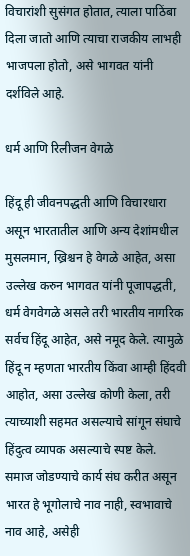विचारांशी सुसंगत होतात, त्याला पाठिंबा दिला जातो आणि त्याचा राजकीय लाभही भाजपला होतो, असे भागवत यांनी दर्शविले आहे.

धर्म आणि रिलीजन वेगळे

हिंदू ही जीवनपद्धती आणि विचारधारा असून भारतातील आणि अन्य देशांमधील मुसलमान, ख्रिश्चन हे वेगळे आहेत, असा उल्लेख करुन भागवत यांनी पूजापद्धती, धर्म वेगवेगळे असले तरी भारतीय नागरिक सर्वच हिंदू आहेत, असे नमूद केले. त्यामुळे हिंदू न म्हणता भारतीय किंवा आम्ही हिंदवी आहोत, असा उल्लेख कोणी केला, तरी त्याच्याशी सहमत असल्याचे सांगून संघाचे हिंदुत्व व्यापक असल्याचे स्पष्ट केले. समाज जोडण्याचे कार्य संघ करीत असून भारत हे भूगोलाचे नाव नाही, स्वभावाचे नाव आहे, असेही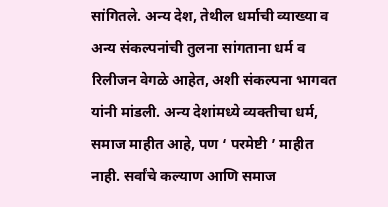सांगितले. अन्य देश, तेथील धर्माची व्याख्या व अन्य संकल्पनांची तुलना सांगताना धर्म व रिलीजन वेगळे आहेत, अशी संकल्पना भागवत यांनी मांडली. अन्य देशांमध्ये व्यक्तीचा धर्म, समाज माहीत आहे, पण ‘ परमेष्टी ’ माहीत नाही. सर्वांचे कल्याण आणि समाज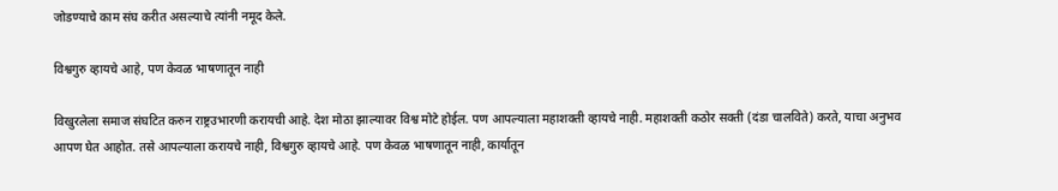जोडण्याचे काम संघ करीत असल्याचे त्यांनी नमूद केले.

विश्वगुरु व्हायचे आहे, पण केवळ भाषणातून नाही

विखुरलेला समाज संघटित करुन राष्ट्रउभारणी करायची आहे. देश मोठा झाल्यावर विश्व मोटे होईल. पण आपल्याला महाशक्ती व्हायचे नाही. महाशक्ती कठोर सक्ती (दंडा चालविते) करते, याचा अनुभव आपण घेत आहोत. तसे आपल्याला करायचे नाही, विश्वगुरु व्हायचे आहे. पण केवळ भाषणातून नाही, कार्यातून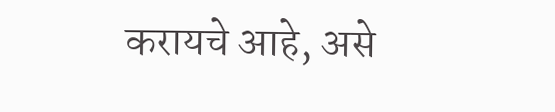करायचे आहे, असे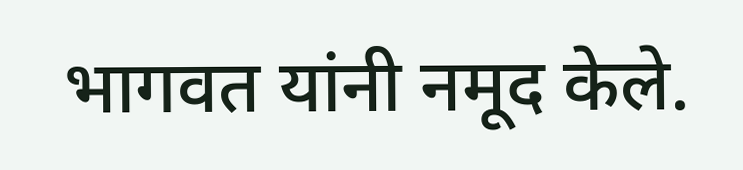भागवत यांनी नमूद केले.